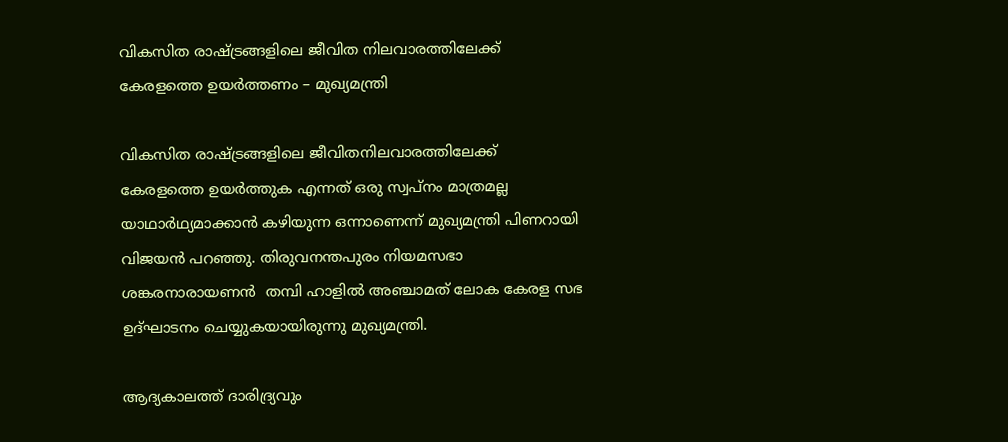വികസിത രാഷ്ട്രങ്ങളിലെ ജീവിത നിലവാരത്തിലേക്ക് കേരളത്തെ ഉയർത്തണം – മുഖ്യമന്ത്രി

വികസിത രാഷ്ട്രങ്ങളിലെ ജീവിതനിലവാരത്തിലേക്ക് കേരളത്തെ ഉയർത്തുക എന്നത് ഒരു സ്വപ്നം മാത്രമല്ല  യാഥാർഥ്യമാക്കാൻ കഴിയുന്ന ഒന്നാണെന്ന് മുഖ്യമന്ത്രി പിണറായി വിജയൻ പറഞ്ഞു. തിരുവനന്തപുരം നിയമസഭാ ശങ്കരനാരായണൻ  തമ്പി ഹാളിൽ അഞ്ചാമത് ലോക കേരള സഭ ഉദ്ഘാടനം ചെയ്യുകയായിരുന്നു മുഖ്യമന്ത്രി.

ആദ്യകാലത്ത് ദാരിദ്ര്യവും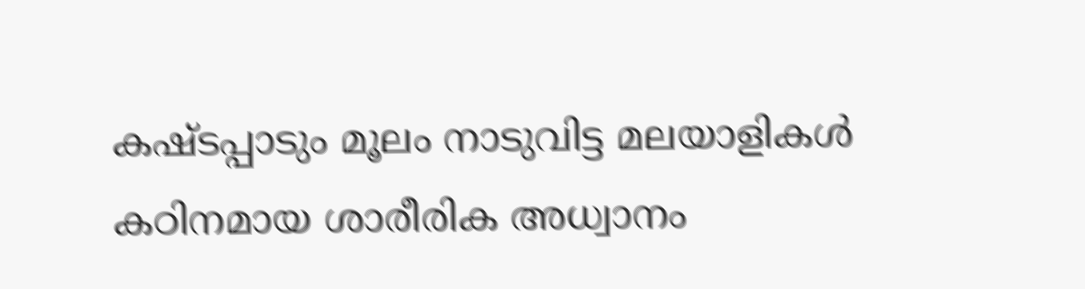കഷ്ടപ്പാടും മൂലം നാടുവിട്ട മലയാളികൾ കഠിനമായ ശാരീരിക അധ്വാനം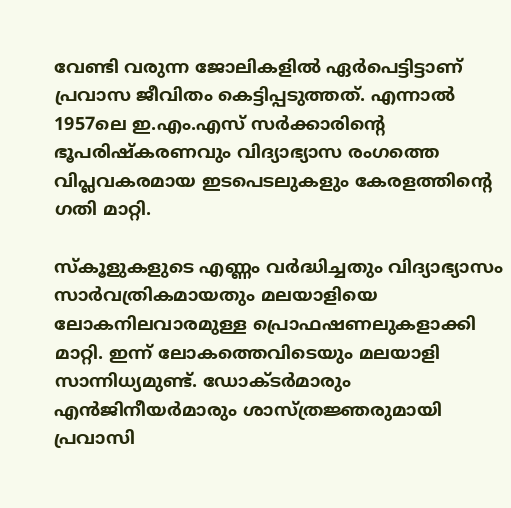വേണ്ടി വരുന്ന ജോലികളിൽ ഏർപെട്ടിട്ടാണ് പ്രവാസ ജീവിതം കെട്ടിപ്പടുത്തത്. എന്നാൽ 1957ലെ ഇ.എം.എസ് സർക്കാരിന്റെ ഭൂപരിഷ്‌കരണവും വിദ്യാഭ്യാസ രംഗത്തെ വിപ്ലവകരമായ ഇടപെടലുകളും കേരളത്തിന്റെ ഗതി മാറ്റി.

സ്‌കൂളുകളുടെ എണ്ണം വർദ്ധിച്ചതും വിദ്യാഭ്യാസം സാർവത്രികമായതും മലയാളിയെ ലോകനിലവാരമുള്ള പ്രൊഫഷണലുകളാക്കി മാറ്റി. ഇന്ന് ലോകത്തെവിടെയും മലയാളി സാന്നിധ്യമുണ്ട്. ഡോക്ടർമാരും എൻജിനീയർമാരും ശാസ്ത്രജ്ഞരുമായി പ്രവാസി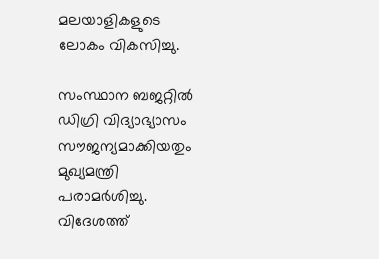മലയാളികളുടെ ലോകം വികസിച്ചു.

സംസ്ഥാന ബജറ്റിൽ ഡിഗ്രി വിദ്യാഭ്യാസം  സൗജന്യമാക്കിയതും മുഖ്യമന്ത്രി പരാമർശിച്ചു. വിദേശത്ത്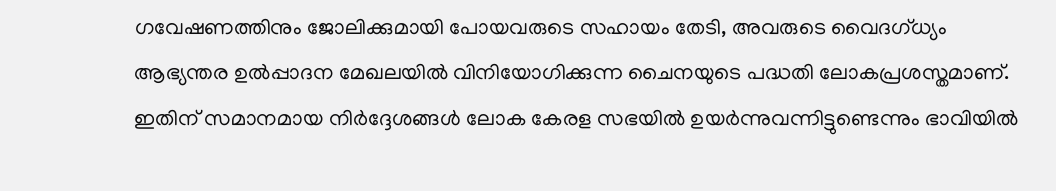ഗവേഷണത്തിനും ജോലിക്കുമായി പോയവരുടെ സഹായം തേടി, അവരുടെ വൈദഗ്ധ്യം ആഭ്യന്തര ഉൽപ്പാദന മേഖലയിൽ വിനിയോഗിക്കുന്ന ചൈനയുടെ പദ്ധതി ലോകപ്രശസ്തമാണ്. ഇതിന് സമാനമായ നിർദ്ദേശങ്ങൾ ലോക കേരള സഭയിൽ ഉയർന്നുവന്നിട്ടുണ്ടെന്നും ഭാവിയിൽ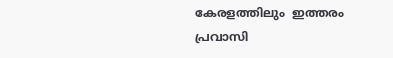കേരളത്തിലും  ഇത്തരം പ്രവാസി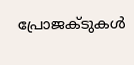പ്രോജക്ടുകൾ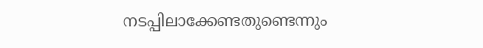നടപ്പിലാക്കേണ്ടതുണ്ടെന്നും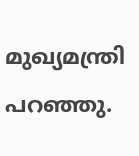മുഖ്യമന്ത്രി പറഞ്ഞു.